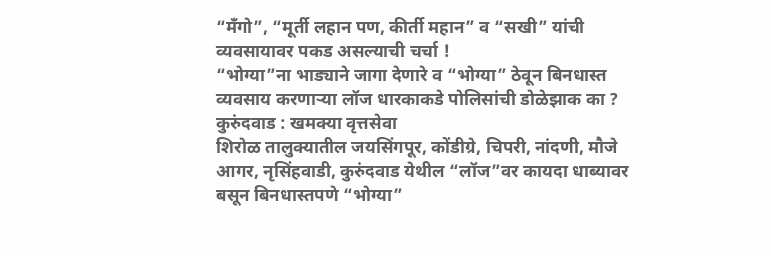“मँगो”, “मूर्ती लहान पण, कीर्ती महान” व “सखी” यांची व्यवसायावर पकड असल्याची चर्चा !
“भोग्या”ना भाड्याने जागा देणारे व “भोग्या” ठेवून बिनधास्त व्यवसाय करणाऱ्या लॉज धारकाकडे पोलिसांची डोळेझाक का ?
कुरुंदवाड : खमक्या वृत्तसेवा
शिरोळ तालुक्यातील जयसिंगपूर, कोंडीग्रे, चिपरी, नांदणी, मौजे आगर, नृसिंहवाडी, कुरुंदवाड येथील “लॉज”वर कायदा धाब्यावर बसून बिनधास्तपणे “भोग्या”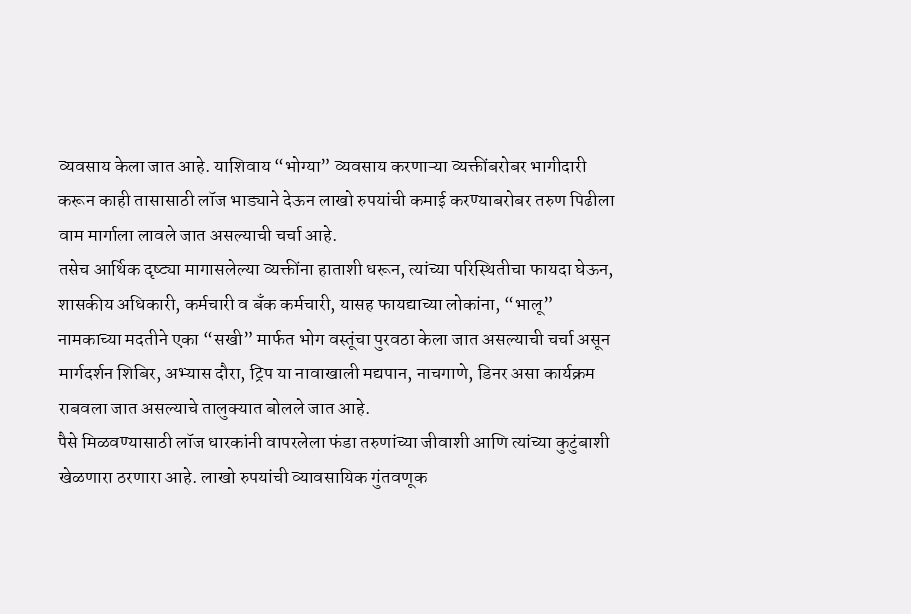व्यवसाय केला जात आहे. याशिवाय “भोग्या” व्यवसाय करणाऱ्या व्यक्तींबरोबर भागीदारी करून काही तासासाठी लॉज भाड्याने देऊन लाखो रुपयांची कमाई करण्याबरोबर तरुण पिढीला वाम मार्गाला लावले जात असल्याची चर्चा आहे.
तसेच आर्थिक दृष्ट्या मागासलेल्या व्यक्तींना हाताशी धरून, त्यांच्या परिस्थितीचा फायदा घेऊन, शासकीय अधिकारी, कर्मचारी व बँक कर्मचारी, यासह फायद्याच्या लोकांना, “भालू” नामकाच्या मदतीने एका “सखी” मार्फत भोग वस्तूंचा पुरवठा केला जात असल्याची चर्चा असून मार्गदर्शन शिबिर, अभ्यास दौरा, ट्रिप या नावाखाली मद्यपान, नाचगाणे, डिनर असा कार्यक्रम राबवला जात असल्याचे तालुक्यात बोलले जात आहे.
पैसे मिळवण्यासाठी लॉज धारकांनी वापरलेला फंडा तरुणांच्या जीवाशी आणि त्यांच्या कुटुंबाशी खेळणारा ठरणारा आहे. लाखो रुपयांची व्यावसायिक गुंतवणूक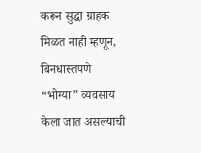करून सुद्धा ग्राहक मिळत नाही म्हणून, बिनधास्तपणे “भोग्या” व्यवसाय केला जात असल्याची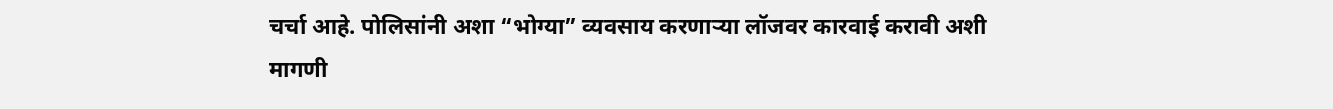चर्चा आहे. पोलिसांनी अशा “भोग्या” व्यवसाय करणाऱ्या लॉजवर कारवाई करावी अशी मागणी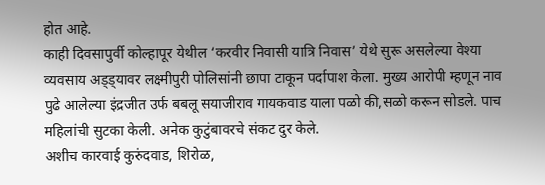होत आहे.
काही दिवसापुर्वी कोल्हापूर येथील ‘करवीर निवासी यात्रि निवास’ येथे सुरू असलेल्या वेश्या व्यवसाय अड्ड्यावर लक्ष्मीपुरी पोलिसांनी छापा टाकून पर्दापाश केला. मुख्य आरोपी म्हणून नाव पुढे आलेल्या इंद्रजीत उर्फ बबलू सयाजीराव गायकवाड याला पळो की,सळो करून सोडले. पाच महिलांची सुटका केली. अनेक कुटुंबावरचे संकट दुर केले.
अशीच कारवाई कुरुंदवाड, शिरोळ,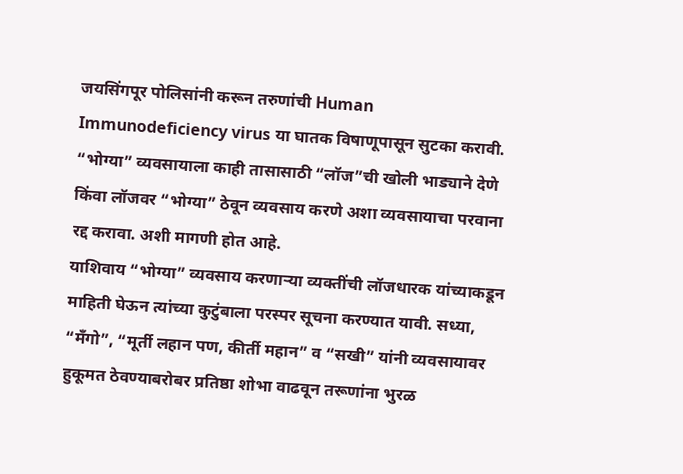जयसिंगपूर पोलिसांनी करून तरुणांची Human Immunodeficiency virus या घातक विषाणूपासून सुटका करावी. “भोग्या” व्यवसायाला काही तासासाठी “लॉज”ची खोली भाड्याने देणे किंवा लॉजवर “भोग्या” ठेवून व्यवसाय करणे अशा व्यवसायाचा परवाना रद्द करावा. अशी मागणी होत आहे.
याशिवाय “भोग्या” व्यवसाय करणाऱ्या व्यक्तींची लॉजधारक यांच्याकडून माहिती घेऊन त्यांच्या कुटुंबाला परस्पर सूचना करण्यात यावी. सध्या, “मँगो”, “मूर्ती लहान पण, कीर्ती महान” व “सखी” यांनी व्यवसायावर हुकूमत ठेवण्याबरोबर प्रतिष्ठा शोभा वाढवून तरूणांना भुरळ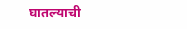घातल्याची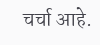चर्चा आहे.